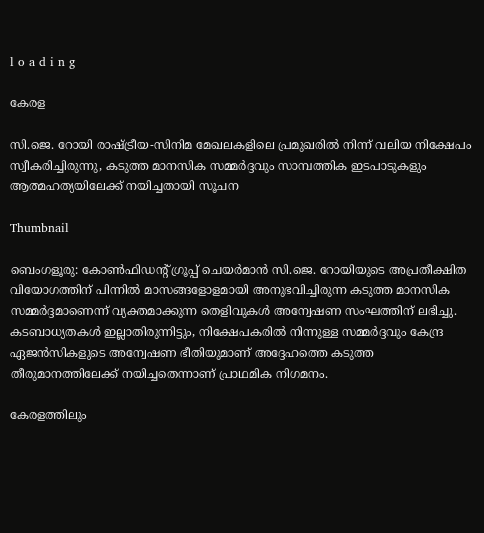l o a d i n g

കേരള

സി.ജെ. റോയി രാഷ്ട്രീയ-സിനിമ മേഖലകളിലെ പ്രമുഖരില്‍ നിന്ന് വലിയ നിക്ഷേപം സ്വീകരിച്ചിരുന്നു, കടുത്ത മാനസിക സമ്മര്‍ദ്ദവും സാമ്പത്തിക ഇടപാടുകളും ആത്മഹത്യയിലേക്ക് നയിച്ചതായി സൂചന

Thumbnail

ബെംഗളൂരു: കോണ്‍ഫിഡന്റ് ഗ്രൂപ്പ് ചെയര്‍മാന്‍ സി.ജെ. റോയിയുടെ അപ്രതീക്ഷിത വിയോഗത്തിന് പിന്നില്‍ മാസങ്ങളോളമായി അനുഭവിച്ചിരുന്ന കടുത്ത മാനസിക സമ്മര്‍ദ്ദമാണെന്ന് വ്യക്തമാക്കുന്ന തെളിവുകള്‍ അന്വേഷണ സംഘത്തിന് ലഭിച്ചു. കടബാധ്യതകള്‍ ഇല്ലാതിരുന്നിട്ടും, നിക്ഷേപകരില്‍ നിന്നുള്ള സമ്മര്‍ദ്ദവും കേന്ദ്ര ഏജന്‍സികളുടെ അന്വേഷണ ഭീതിയുമാണ് അദ്ദേഹത്തെ കടുത്ത തീരുമാനത്തിലേക്ക് നയിച്ചതെന്നാണ് പ്രാഥമിക നിഗമനം.

കേരളത്തിലും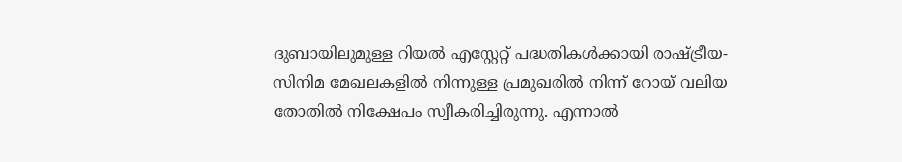ദുബായിലുമുള്ള റിയല്‍ എസ്റ്റേറ്റ് പദ്ധതികള്‍ക്കായി രാഷ്ട്രീയ-സിനിമ മേഖലകളില്‍ നിന്നുള്ള പ്രമുഖരില്‍ നിന്ന് റോയ് വലിയ തോതില്‍ നിക്ഷേപം സ്വീകരിച്ചിരുന്നു. എന്നാല്‍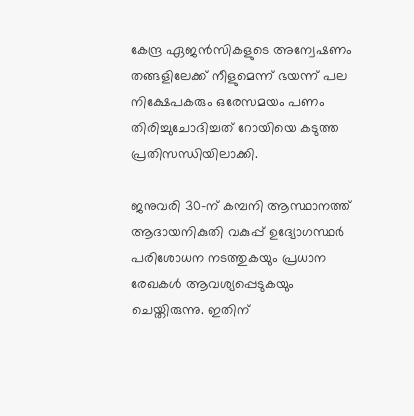കേന്ദ്ര ഏജന്‍സികളുടെ അന്വേഷണം തങ്ങളിലേക്ക് നീളുമെന്ന് ഭയന്ന് പല നിക്ഷേപകരും ഒരേസമയം പണം തിരിച്ചുചോദിച്ചത് റോയിയെ കടുത്ത പ്രതിസന്ധിയിലാക്കി.

ജനുവരി 30-ന് കമ്പനി ആസ്ഥാനത്ത് ആദായനികുതി വകുപ്പ് ഉദ്യോഗസ്ഥര്‍ പരിശോധന നടത്തുകയും പ്രധാന രേഖകള്‍ ആവശ്യപ്പെടുകയും ചെയ്തിരുന്നു. ഇതിന്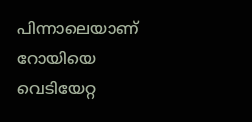പിന്നാലെയാണ് റോയിയെ വെടിയേറ്റ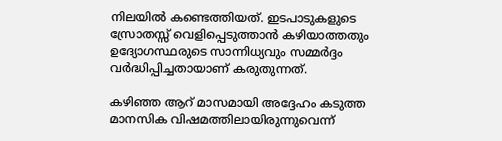നിലയില്‍ കണ്ടെത്തിയത്. ഇടപാടുകളുടെ സ്രോതസ്സ് വെളിപ്പെടുത്താന്‍ കഴിയാത്തതും ഉദ്യോഗസ്ഥരുടെ സാന്നിധ്യവും സമ്മര്‍ദ്ദം വര്‍ദ്ധിപ്പിച്ചതായാണ് കരുതുന്നത്.

കഴിഞ്ഞ ആറ് മാസമായി അദ്ദേഹം കടുത്ത മാനസിക വിഷമത്തിലായിരുന്നുവെന്ന്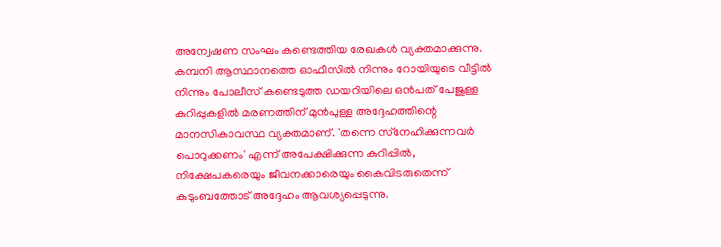അന്വേഷണ സംഘം കണ്ടെത്തിയ രേഖകള്‍ വ്യക്തമാക്കുന്നു. കമ്പനി ആസ്ഥാനത്തെ ഓഫീസില്‍ നിന്നും റോയിയുടെ വീട്ടില്‍ നിന്നും പോലീസ് കണ്ടെടുത്ത ഡയറിയിലെ ഒന്‍പത് പേജുള്ള കുറിപ്പുകളില്‍ മരണത്തിന് മുന്‍പുള്ള അദ്ദേഹത്തിന്റെ മാനസികാവസ്ഥ വ്യക്തമാണ്. 'തന്നെ സ്‌നേഹിക്കുന്നവര്‍ പൊറുക്കണം' എന്ന് അപേക്ഷിക്കുന്ന കുറിപ്പില്‍, നിക്ഷേപകരെയും ജീവനക്കാരെയും കൈവിടരുതെന്ന് കുടുംബത്തോട് അദ്ദേഹം ആവശ്യപ്പെടുന്നു.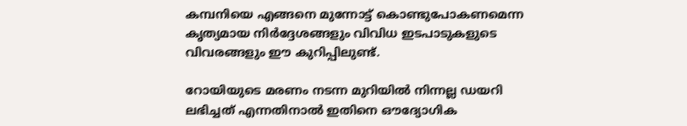കമ്പനിയെ എങ്ങനെ മുന്നോട്ട് കൊണ്ടുപോകണമെന്ന കൃത്യമായ നിര്‍ദ്ദേശങ്ങളും വിവിധ ഇടപാടുകളുടെ വിവരങ്ങളും ഈ കുറിപ്പിലുണ്ട്.

റോയിയുടെ മരണം നടന്ന മുറിയില്‍ നിന്നല്ല ഡയറി ലഭിച്ചത് എന്നതിനാല്‍ ഇതിനെ ഔദ്യോഗിക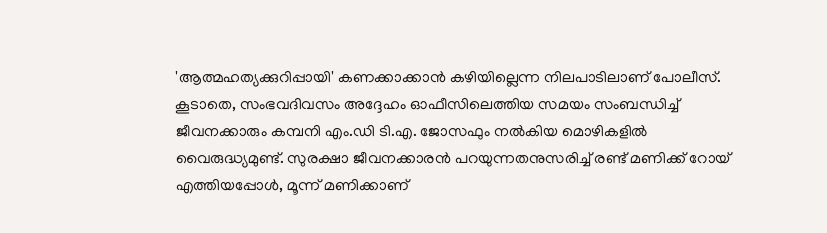'ആത്മഹത്യക്കുറിപ്പായി' കണക്കാക്കാന്‍ കഴിയില്ലെന്ന നിലപാടിലാണ് പോലീസ്. കൂടാതെ, സംഭവദിവസം അദ്ദേഹം ഓഫീസിലെത്തിയ സമയം സംബന്ധിച്ച് ജീവനക്കാരും കമ്പനി എം.ഡി ടി.എ. ജോസഫും നല്‍കിയ മൊഴികളില്‍ വൈരുദ്ധ്യമുണ്ട്. സുരക്ഷാ ജീവനക്കാരന്‍ പറയുന്നതനുസരിച്ച് രണ്ട് മണിക്ക് റോയ് എത്തിയപ്പോള്‍, മൂന്ന് മണിക്കാണ്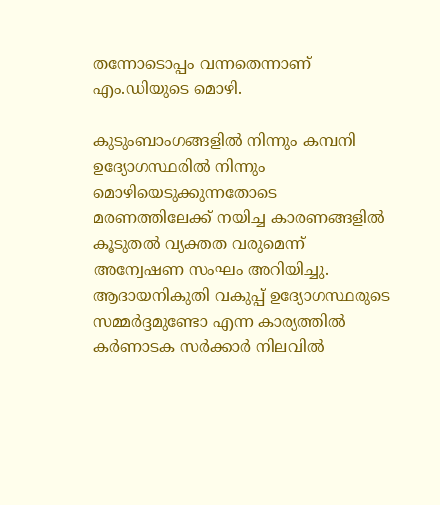തന്നോടൊപ്പം വന്നതെന്നാണ് എം.ഡിയുടെ മൊഴി.

കുടുംബാംഗങ്ങളില്‍ നിന്നും കമ്പനി ഉദ്യോഗസ്ഥരില്‍ നിന്നും മൊഴിയെടുക്കുന്നതോടെ മരണത്തിലേക്ക് നയിച്ച കാരണങ്ങളില്‍ കൂടുതല്‍ വ്യക്തത വരുമെന്ന് അന്വേഷണ സംഘം അറിയിച്ചു. ആദായനികുതി വകുപ്പ് ഉദ്യോഗസ്ഥരുടെ സമ്മര്‍ദ്ദമുണ്ടോ എന്ന കാര്യത്തില്‍ കര്‍ണാടക സര്‍ക്കാര്‍ നിലവില്‍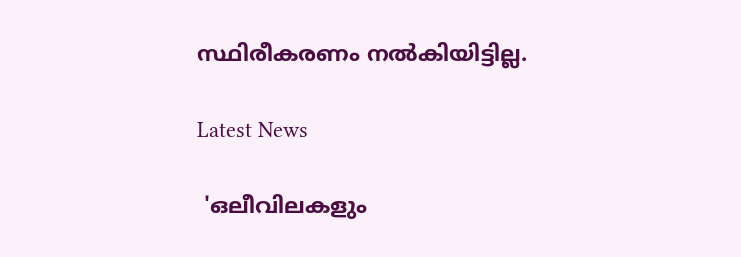സ്ഥിരീകരണം നല്‍കിയിട്ടില്ല.

Latest News

 'ഒലീവിലകളും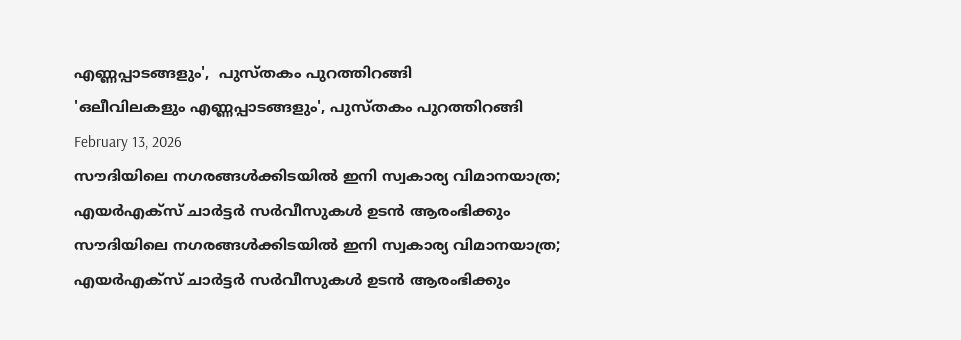എണ്ണപ്പാടങ്ങളും',  പുസ്തകം പുറത്തിറങ്ങി
'ഒലീവിലകളും എണ്ണപ്പാടങ്ങളും', പുസ്തകം പുറത്തിറങ്ങി
February 13, 2026
സൗദിയിലെ നഗരങ്ങള്‍ക്കിടയില്‍ ഇനി സ്വകാര്യ വിമാനയാത്ര; എയര്‍എക്സ് ചാര്‍ട്ടര്‍ സര്‍വീസുകള്‍ ഉടന്‍ ആരംഭിക്കും
സൗദിയിലെ നഗരങ്ങള്‍ക്കിടയില്‍ ഇനി സ്വകാര്യ വിമാനയാത്ര; എയര്‍എക്സ് ചാര്‍ട്ടര്‍ സര്‍വീസുകള്‍ ഉടന്‍ ആരംഭിക്കും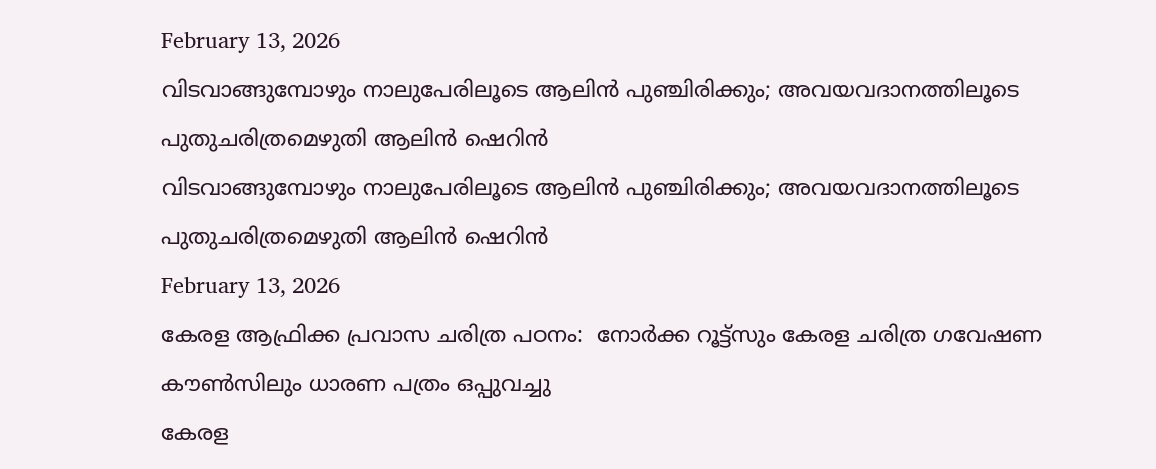February 13, 2026
വിടവാങ്ങുമ്പോഴും നാലുപേരിലൂടെ ആലിന്‍ പുഞ്ചിരിക്കും; അവയവദാനത്തിലൂടെ പുതുചരിത്രമെഴുതി ആലിന്‍ ഷെറിന്‍
വിടവാങ്ങുമ്പോഴും നാലുപേരിലൂടെ ആലിന്‍ പുഞ്ചിരിക്കും; അവയവദാനത്തിലൂടെ പുതുചരിത്രമെഴുതി ആലിന്‍ ഷെറിന്‍
February 13, 2026
കേരള ആഫ്രിക്ക പ്രവാസ ചരിത്ര പഠനം:  നോര്‍ക്ക റൂട്ട്‌സും കേരള ചരിത്ര ഗവേഷണ കൗണ്‍സിലും ധാരണ പത്രം ഒപ്പുവച്ചു
കേരള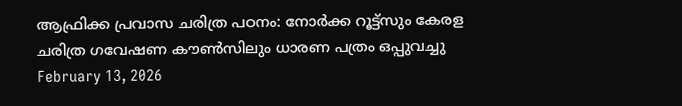ആഫ്രിക്ക പ്രവാസ ചരിത്ര പഠനം: നോര്‍ക്ക റൂട്ട്‌സും കേരള ചരിത്ര ഗവേഷണ കൗണ്‍സിലും ധാരണ പത്രം ഒപ്പുവച്ചു
February 13, 2026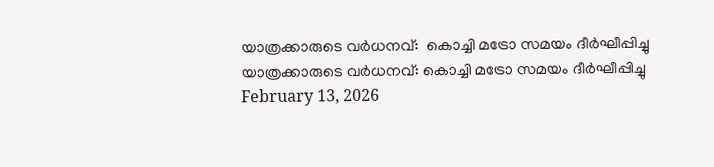യാത്രക്കാരുടെ വര്‍ധനവ്:  കൊച്ചി മട്രോ സമയം ദീര്‍ഘീപ്പിച്ചു
യാത്രക്കാരുടെ വര്‍ധനവ്: കൊച്ചി മട്രോ സമയം ദീര്‍ഘീപ്പിച്ചു
February 13, 2026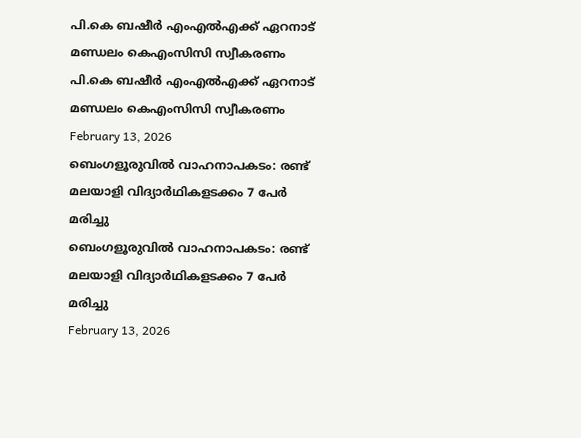പി.കെ ബഷീര്‍ എംഎല്‍എക്ക് ഏറനാട് മണ്ഡലം കെഎംസിസി സ്വീകരണം
പി.കെ ബഷീര്‍ എംഎല്‍എക്ക് ഏറനാട് മണ്ഡലം കെഎംസിസി സ്വീകരണം
February 13, 2026
ബെംഗളൂരുവില്‍ വാഹനാപകടം: രണ്ട് മലയാളി വിദ്യാര്‍ഥികളടക്കം 7 പേര്‍ മരിച്ചു
ബെംഗളൂരുവില്‍ വാഹനാപകടം: രണ്ട് മലയാളി വിദ്യാര്‍ഥികളടക്കം 7 പേര്‍ മരിച്ചു
February 13, 2026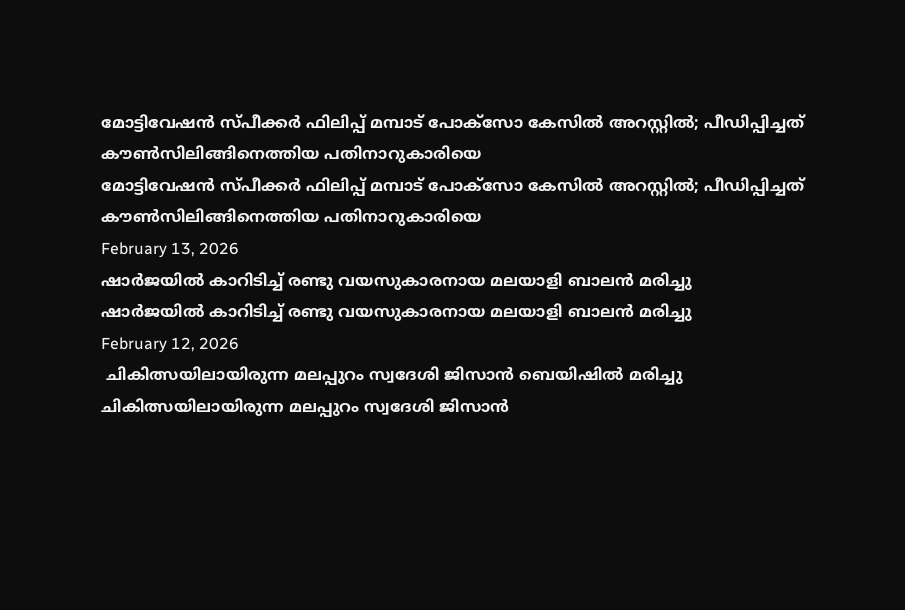മോട്ടിവേഷന്‍ സ്പീക്കര്‍ ഫിലിപ്പ് മമ്പാട് പോക്‌സോ കേസില്‍ അറസ്റ്റില്‍; പീഡിപ്പിച്ചത് കൗണ്‍സിലിങ്ങിനെത്തിയ പതിനാറുകാരിയെ
മോട്ടിവേഷന്‍ സ്പീക്കര്‍ ഫിലിപ്പ് മമ്പാട് പോക്‌സോ കേസില്‍ അറസ്റ്റില്‍; പീഡിപ്പിച്ചത് കൗണ്‍സിലിങ്ങിനെത്തിയ പതിനാറുകാരിയെ
February 13, 2026
ഷാര്‍ജയില്‍ കാറിടിച്ച് രണ്ടു വയസുകാരനായ മലയാളി ബാലന്‍ മരിച്ചു
ഷാര്‍ജയില്‍ കാറിടിച്ച് രണ്ടു വയസുകാരനായ മലയാളി ബാലന്‍ മരിച്ചു
February 12, 2026
 ചികിത്സയിലായിരുന്ന മലപ്പുറം സ്വദേശി ജിസാന്‍ ബെയിഷില്‍ മരിച്ചു
ചികിത്സയിലായിരുന്ന മലപ്പുറം സ്വദേശി ജിസാന്‍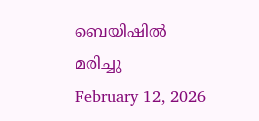ബെയിഷില്‍ മരിച്ചു
February 12, 2026